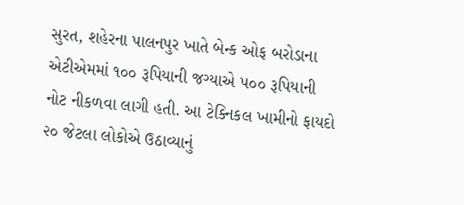સુરત, શહેરના પાલનપુર ખાતે બેન્ક ઓફ બરોડાના એટીએમમાં ૧૦૦ રૂપિયાની જગ્યાએ ૫૦૦ રૂપિયાની નોટ નીકળવા લાગી હતી. આ ટેક્નિકલ ખામીનો ફાયદો ૨૦ જેટલા લોકોએ ઉઠાવ્યાનું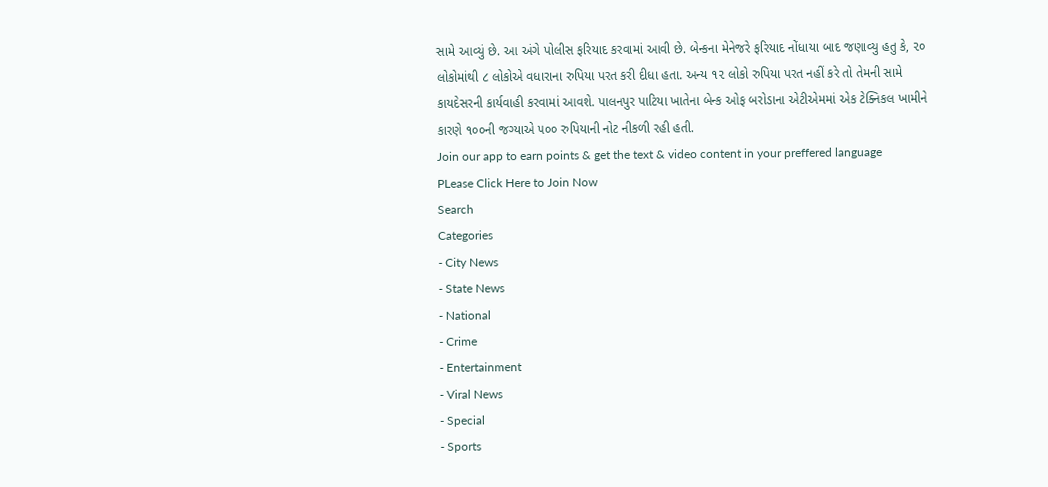સામે આવ્યું છે. આ અંગે પોલીસ ફરિયાદ કરવામાં આવી છે. બેન્કના મેનેજરે ફરિયાદ નોંધાયા બાદ જણાવ્યુ હતુ કે, ૨૦ લોકોમાંથી ૮ લોકોએ વધારાના રુપિયા પરત કરી દીધા હતા. અન્ય ૧૨ લોકો રુપિયા પરત નહીં કરે તો તેમની સામે કાયદેસરની કાર્યવાહી કરવામાં આવશે. પાલનપુર પાટિયા ખાતેના બેન્ક ઓફ બરોડાના એટીએમમાં એક ટેક્નિકલ ખામીને કારણે ૧૦૦ની જગ્યાએ ૫૦૦ રુપિયાની નોટ નીકળી રહી હતી.
Join our app to earn points & get the text & video content in your preffered language
PLease Click Here to Join Now
Search
Categories
- City News
- State News
- National
- Crime
- Entertainment
- Viral News
- Special
- Sports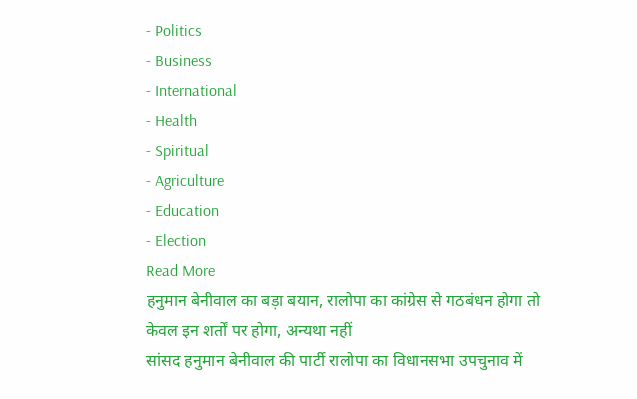- Politics
- Business
- International
- Health
- Spiritual
- Agriculture
- Education
- Election
Read More
हनुमान बेनीवाल का बड़ा बयान, रालोपा का कांग्रेस से गठबंधन होगा तो केवल इन शर्तों पर होगा, अन्यथा नहीं
सांसद हनुमान बेनीवाल की पार्टी रालोपा का विधानसभा उपचुनाव में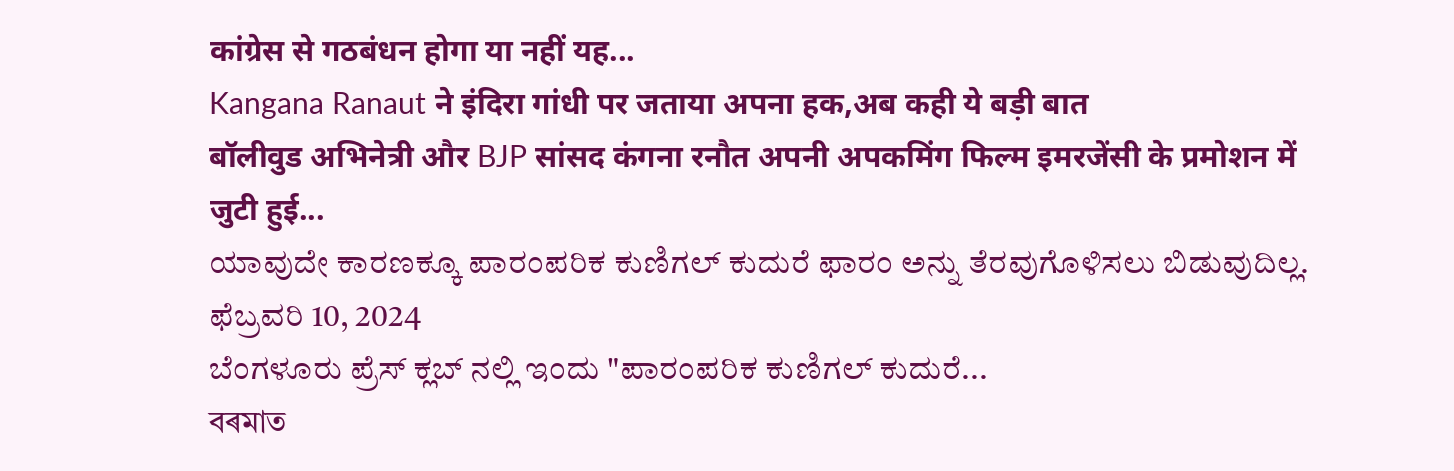कांग्रेस से गठबंधन होगा या नहीं यह...
Kangana Ranaut ने इंदिरा गांधी पर जताया अपना हक,अब कही ये बड़ी बात
बॉलीवुड अभिनेत्री और BJP सांसद कंगना रनौत अपनी अपकमिंग फिल्म इमरजेंसी के प्रमोशन में जुटी हुई...
ಯಾವುದೇ ಕಾರಣಕ್ಕೂ ಪಾರಂಪರಿಕ ಕುಣಿಗಲ್ ಕುದುರೆ ಫಾರಂ ಅನ್ನು ತೆರವುಗೊಳಿಸಲು ಬಿಡುವುದಿಲ್ಲ.
ಫೆಬ್ರವರಿ 10, 2024
ಬೆಂಗಳೂರು ಪ್ರೆಸ್ ಕ್ಲಬ್ ನಲ್ಲಿ ಇಂದು "ಪಾರಂಪರಿಕ ಕುಣಿಗಲ್ ಕುದುರೆ...
বৰমাত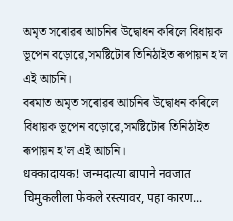অমৃত সৰোৱৰ আচনিৰ উদ্বোধন কৰিলে বিধায়ক ভূপেন বড়োৱে,সমষ্টিটোৰ তিনিঠাইত ৰূপায়ন হ'ল এই আচনি।
বৰমাত অমৃত সৰোৱৰ আচনিৰ উদ্বোধন কৰিলে বিধায়ক ভূপেন বড়োৱে,সমষ্টিটোৰ তিনিঠাইত ৰূপায়ন হ'ল এই আচনি।
धक्कादायक! जन्मदात्या बापाने नवजात चिमुकलीला फेकले रस्त्यावर, पहा कारण...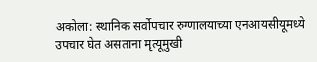अकोला: स्थानिक सर्वोपचार रुग्णालयाच्या एनआयसीयूमध्ये उपचार घेत असताना मृत्यूमुखी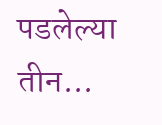पडलेल्या तीन...